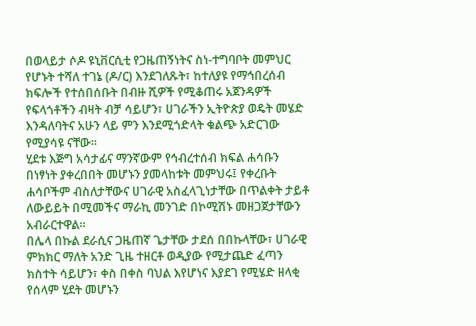በወላይታ ሶዶ ዩኒቨርሲቲ የጋዜጠኝነትና ስነ-ተግባቦት መምህር የሆኑት ተሻለ ተገኔ (ዶ/ር) እንደገለጹት፣ ከተለያዩ የማኅበረሰብ ክፍሎች የተሰበሰቡት በብዙ ሺዎች የሚቆጠሩ አጀንዳዎች የፍላጎቶችን ብዛት ብቻ ሳይሆን፣ ሀገራችን ኢትዮጵያ ወዴት መሄድ እንዳለባትና አሁን ላይ ምን እንደሚጎድላት ቁልጭ አድርገው የሚያሳዩ ናቸው።
ሂደቱ እጅግ አሳታፊና ማንኛውም የኅብረተሰብ ክፍል ሐሳቡን በነፃነት ያቀረበበት መሆኑን ያመላከቱት መምህሩ፤ የቀረቡት ሐሳቦችም ብስለታቸውና ሀገራዊ አስፈላጊነታቸው በጥልቀት ታይቶ ለውይይት በሚመችና ማራኪ መንገድ በኮሚሽኑ መዘጋጀታቸውን አብራርተዋል።
በሌላ በኩል ደራሲና ጋዜጠኛ ጌታቸው ታደሰ በበኩላቸው፣ ሀገራዊ ምክክር ማለት አንድ ጊዜ ተዘርቶ ወዲያው የሚታጨድ ፈጣን ክስተት ሳይሆን፣ ቀስ በቀስ ባህል እየሆነና እያደገ የሚሄድ ዘላቂ የሰላም ሂደት መሆኑን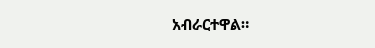አብራርተዋል።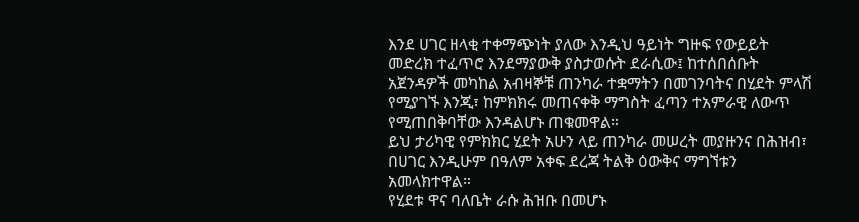እንደ ሀገር ዘላቂ ተቀማጭነት ያለው እንዲህ ዓይነት ግዙፍ የውይይት መድረክ ተፈጥሮ እንደማያውቅ ያስታወሱት ደራሲው፤ ከተሰበሰቡት አጀንዳዎች መካከል አብዛኞቹ ጠንካራ ተቋማትን በመገንባትና በሂደት ምላሽ የሚያገኙ እንጂ፣ ከምክክሩ መጠናቀቅ ማግስት ፈጣን ተአምራዊ ለውጥ የሚጠበቅባቸው እንዳልሆኑ ጠቁመዋል።
ይህ ታሪካዊ የምክክር ሂደት አሁን ላይ ጠንካራ መሠረት መያዙንና በሕዝብ፣ በሀገር እንዲሁም በዓለም አቀፍ ደረጃ ትልቅ ዕውቅና ማግኘቱን አመላክተዋል።
የሂደቱ ዋና ባለቤት ራሱ ሕዝቡ በመሆኑ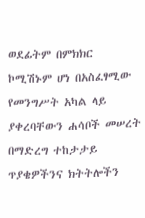ወደፊትም በምክክር ኮሚሽኑም ሆነ በአስፈፃሚው የመንግሥት አካል ላይ ያቀረባቸውን ሐሳቦች መሠረት በማድረግ ተከታታይ ጥያቄዎችንና ክትትሎችን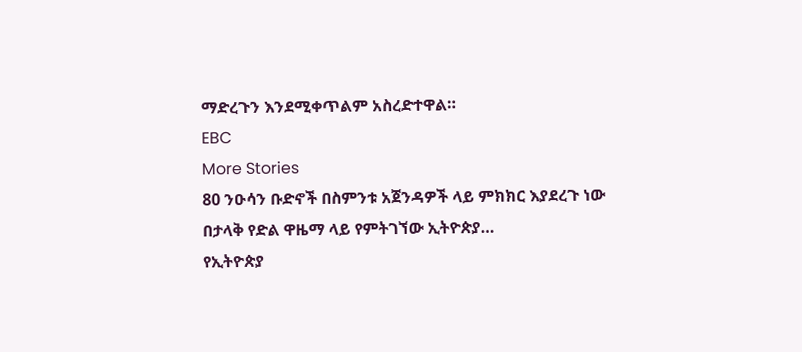ማድረጉን እንደሚቀጥልም አስረድተዋል።
EBC
More Stories
80 ንዑሳን ቡድኖች በስምንቱ አጀንዳዎች ላይ ምክክር እያደረጉ ነው
በታላቅ የድል ዋዜማ ላይ የምትገኘው ኢትዮጵያ…
የኢትዮጵያ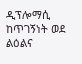ዲፕሎማሲ ከጥገኝነት ወደ ልዕልና